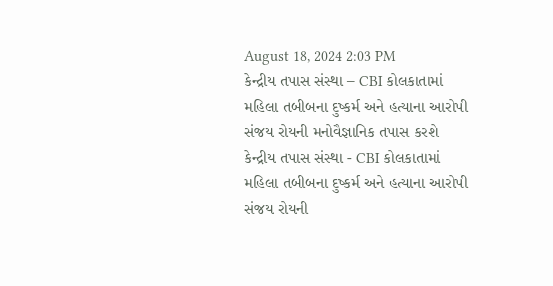August 18, 2024 2:03 PM
કેન્દ્રીય તપાસ સંસ્થા – CBI કોલકાતામાં મહિલા તબીબના દુષ્કર્મ અને હત્યાના આરોપી સંજય રોયની મનોવૈજ્ઞાનિક તપાસ કરશે
કેન્દ્રીય તપાસ સંસ્થા - CBI કોલકાતામાં મહિલા તબીબના દુષ્કર્મ અને હત્યાના આરોપી સંજય રોયની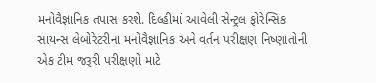મનોવૈજ્ઞાનિક તપાસ કરશે. દિલ્હીમાં આવેલી સેન્ટ્રલ ફોરેન્સિક સાયન્સ લેબોરેટરીના મનોવૈજ્ઞાનિક અને વર્તન પરીક્ષણ નિષ્ણાતોની એક ટીમ જરૂરી પરીક્ષણો માટે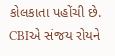કોલકાતા પહોંચી છે. CBIએ સંજય રોયને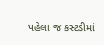પહેલા જ કસ્ટડીમાં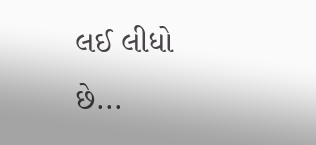લઈ લીધો છે...